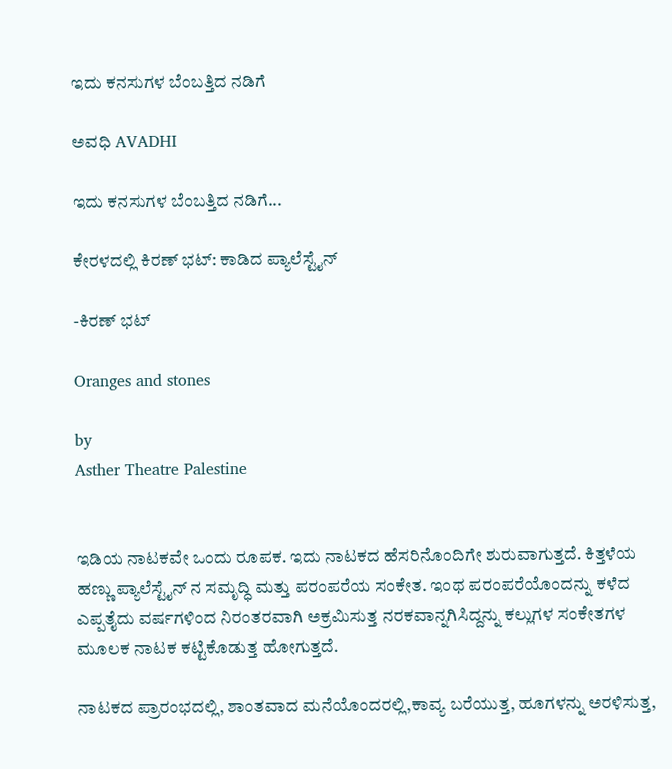ಇದು ಕನಸುಗಳ ಬೆಂಬತ್ತಿದ ನಡಿಗೆ‍

ಅವಧಿ AVADHI

ಇದು ಕನಸುಗಳ ಬೆಂಬತ್ತಿದ ನಡಿಗೆ...

ಕೇರಳದಲ್ಲಿ ಕಿರಣ್ ಭಟ್: ಕಾಡಿದ ಪ್ಯಾಲೆಸ್ಟೈನ್

-ಕಿರಣ್ ಭಟ್

Oranges and stones

by
Asther Theatre Palestine


ಇಡಿಯ ನಾಟಕವೇ ಒಂದು ರೂಪಕ. ಇದು ನಾಟಕದ ಹೆಸರಿನೊಂದಿಗೇ ಶುರುವಾಗುತ್ತದೆ. ಕಿತ್ತಳೆಯ ಹಣ್ಣು ಪ್ಯಾಲೆಸ್ಟೈನ್ ನ ಸಮೃದ್ಧಿ ಮತ್ತು ಪರಂಪರೆಯ ಸಂಕೇತ. ಇಂಥ ಪರಂಪರೆಯೊಂದನ್ನು ಕಳೆದ ಎಪ್ಪತೈದು ವರ್ಷಗಳಿಂದ ನಿರಂತರವಾಗಿ ಅಕ್ರಮಿಸುತ್ತ ನರಕವಾನ್ನಗಿಸಿದ್ದನ್ನು ಕಲ್ಲುಗಳ ಸಂಕೇತಗಳ ಮೂಲಕ ನಾಟಕ ಕಟ್ಟಿಕೊಡುತ್ತ ಹೋಗುತ್ತದೆ.

ನಾಟಕದ ಪ್ರಾರಂಭದಲ್ಲಿ, ಶಾಂತವಾದ ಮನೆಯೊಂದರಲ್ಲಿ,ಕಾವ್ಯ ಬರೆಯುತ್ತ, ಹೂಗಳನ್ನು ಅರಳಿಸುತ್ತ,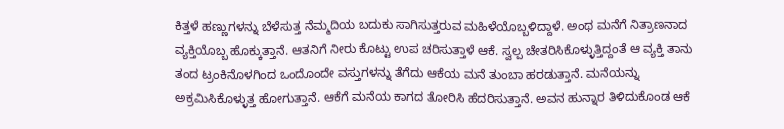ಕಿತ್ತಳೆ ಹಣ್ಣುಗಳನ್ನು ಬೆಳೆಸುತ್ತ ನೆಮ್ಮದಿಯ ಬದುಕು ಸಾಗಿಸುತ್ತರುವ ಮಹಿಳೆಯೊಬ್ಬಳಿದ್ದಾಳೆ. ಅಂಥ ಮನೆಗೆ ನಿತ್ರಾಣನಾದ ವ್ಯಕ್ತಿಯೊಬ್ಬ ಹೊಕ್ಕುತ್ತಾನೆ. ಆತನಿಗೆ ನೀರು ಕೊಟ್ಟು ಉಪ ಚರಿಸುತ್ತಾಳೆ ಆಕೆ. ಸ್ವಲ್ಪ ಚೇತರಿಸಿಕೊಳ್ಳುತ್ತಿದ್ದಂತೆ ಆ ವ್ಯಕ್ತಿ ತಾನು ತಂದ ಟ್ರಂಕಿನೊಳಗಿಂದ ಒಂದೊಂದೇ ವಸ್ತುಗಳನ್ನು ತೆಗೆದು ಆಕೆಯ ಮನೆ ತುಂಬಾ ಹರಡುತ್ತಾನೆ. ಮನೆಯನ್ನು ಅಕ್ರಮಿಸಿಕೊಳ್ಳುತ್ತ ಹೋಗುತ್ತಾನೆ. ಆಕೆಗೆ ಮನೆಯ ಕಾಗದ ತೋರಿಸಿ ಹೆದರಿಸುತ್ತಾನೆ. ಅವನ ಹುನ್ನಾರ ತಿಳಿದುಕೊಂಡ ಆಕೆ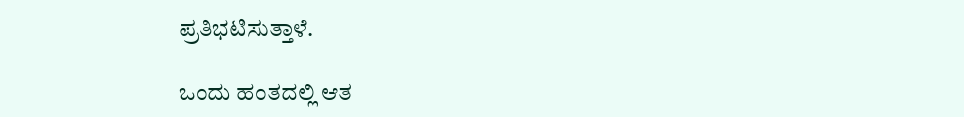ಪ್ರತಿಭಟಿಸುತ್ತಾಳೆ.

ಒಂದು ಹಂತದಲ್ಲಿ ಆತ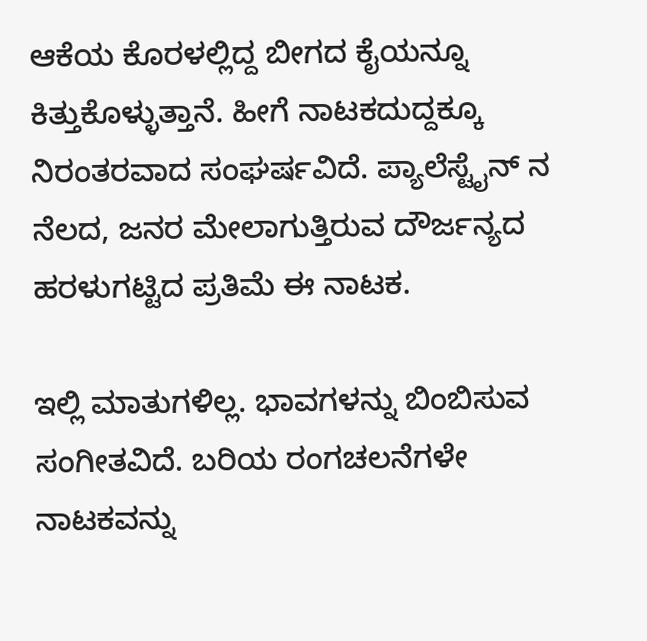ಆಕೆಯ ಕೊರಳಲ್ಲಿದ್ದ ಬೀಗದ ಕೈಯನ್ನೂ ಕಿತ್ತುಕೊಳ್ಳುತ್ತಾನೆ. ಹೀಗೆ ನಾಟಕದುದ್ದಕ್ಕೂ ನಿರಂತರವಾದ ಸಂಘರ್ಷವಿದೆ. ಪ್ಯಾಲೆಸ್ಟೈನ್ ನ ನೆಲದ, ಜನರ ಮೇಲಾಗುತ್ತಿರುವ ದೌರ್ಜನ್ಯದ ಹರಳುಗಟ್ಟಿದ ಪ್ರತಿಮೆ ಈ ನಾಟಕ.

ಇಲ್ಲಿ ಮಾತುಗಳಿಲ್ಲ. ಭಾವಗಳನ್ನು ಬಿಂಬಿಸುವ ಸಂಗೀತವಿದೆ. ಬರಿಯ ರಂಗಚಲನೆಗಳೇ ನಾಟಕವನ್ನು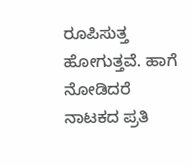ರೂಪಿಸುತ್ತ ಹೋಗುತ್ತವೆ. ಹಾಗೆ ನೋಡಿದರೆ ನಾಟಕದ ಪ್ರತಿ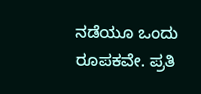ನಡೆಯೂ ಒಂದು ರೂಪಕವೇ. ಪ್ರತಿ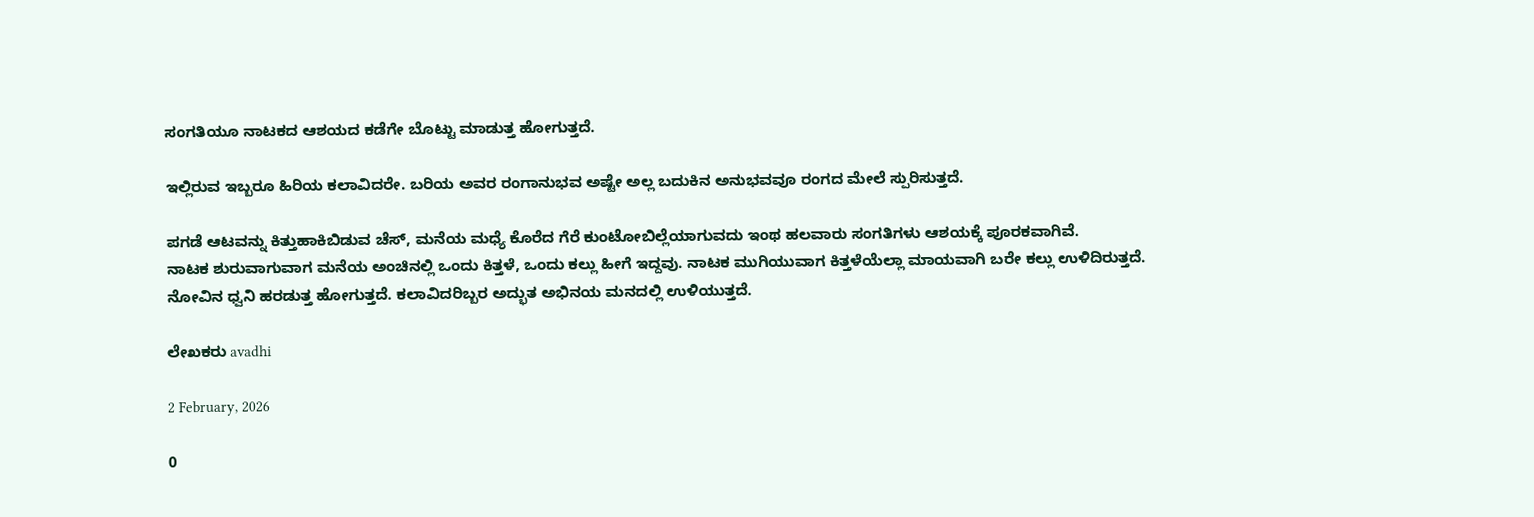ಸಂಗತಿಯೂ ನಾಟಕದ ಆಶಯದ ಕಡೆಗೇ ಬೊಟ್ಟು ಮಾಡುತ್ತ ಹೋಗುತ್ತದೆ.

ಇಲ್ಲಿರುವ ಇಬ್ಬರೂ ಹಿರಿಯ ಕಲಾವಿದರೇ. ಬರಿಯ ಅವರ ರಂಗಾನುಭವ ಅಷ್ಟೇ ಅಲ್ಲ ಬದುಕಿನ ಅನುಭವವೂ ರಂಗದ ಮೇಲೆ ಸ್ಪುರಿಸುತ್ತದೆ.

ಪಗಡೆ ಆಟವನ್ನು ಕಿತ್ತುಹಾಕಿಬಿಡುವ ಚೆಸ್, ಮನೆಯ ಮಧ್ಯೆ ಕೊರೆದ ಗೆರೆ ಕುಂಟೋಬಿಲ್ಲೆಯಾಗುವದು ಇಂಥ ಹಲವಾರು ಸಂಗತಿಗಳು ಆಶಯಕ್ಕೆ ಪೂರಕವಾಗಿವೆ.
ನಾಟಕ ಶುರುವಾಗುವಾಗ ಮನೆಯ ಅಂಚಿನಲ್ಲಿ ಒಂದು ಕಿತ್ತಳೆ, ಒಂದು ಕಲ್ಲು ಹೀಗೆ ಇದ್ದವು. ನಾಟಕ ಮುಗಿಯುವಾಗ ಕಿತ್ತಳೆಯೆಲ್ಲಾ ಮಾಯವಾಗಿ ಬರೇ ಕಲ್ಲು ಉಳಿದಿರುತ್ತದೆ.
ನೋವಿನ ಧ್ವನಿ ಹರಡುತ್ತ ಹೋಗುತ್ತದೆ. ಕಲಾವಿದರಿಬ್ಬರ ಅದ್ಭುತ ಅಭಿನಯ ಮನದಲ್ಲಿ ಉಳಿಯುತ್ತದೆ.

ಲೇಖಕರು avadhi

2 February, 2026

0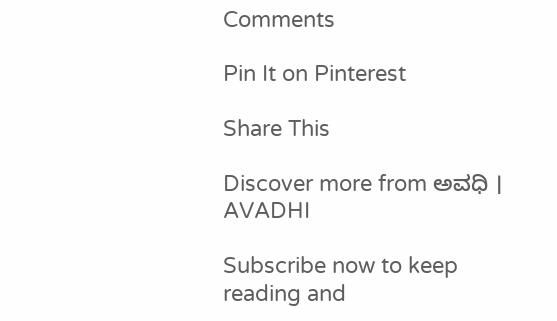Comments

Pin It on Pinterest

Share This

Discover more from ಅವಧಿ । AVADHI

Subscribe now to keep reading and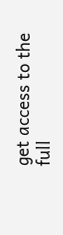get access to the full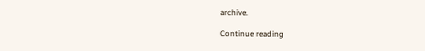archive.

Continue reading